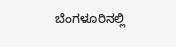ಬೆಂಗಳೂರಿನಲ್ಲಿ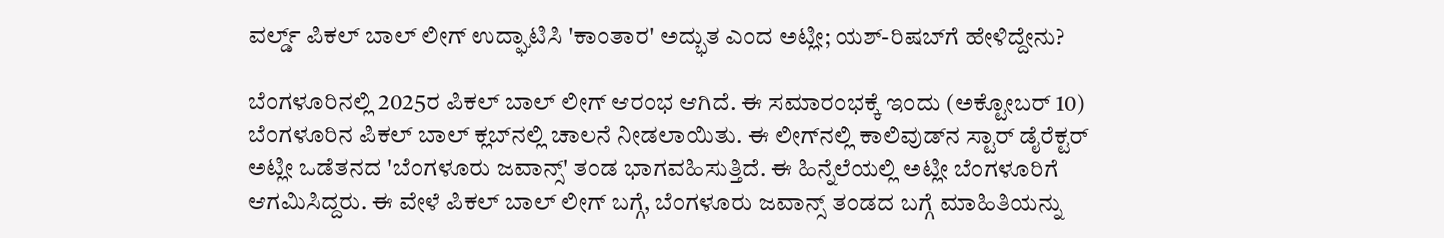ವರ್ಲ್ಡ್ ಪಿಕಲ್ ಬಾಲ್ ಲೀಗ್ ಉದ್ಘಾಟಿಸಿ 'ಕಾಂತಾರ' ಅದ್ಭುತ ಎಂದ ಅಟ್ಲೀ; ಯಶ್‌-ರಿಷಬ್‌ಗೆ ಹೇಳಿದ್ದೇನು?

ಬೆಂಗಳೂರಿನಲ್ಲಿ 2025ರ ಪಿಕಲ್ ಬಾಲ್ ಲೀಗ್ ಆರಂಭ ಆಗಿದೆ. ಈ ಸಮಾರಂಭಕ್ಕೆ ಇಂದು (ಅಕ್ಟೋಬರ್ 10) ಬೆಂಗಳೂರಿನ ಪಿಕಲ್ ಬಾಲ್ ಕ್ಲಬ್‌ನಲ್ಲಿ‌ ಚಾಲನೆ ನೀಡಲಾಯಿತು. ಈ ಲೀಗ್‌ನಲ್ಲಿ ಕಾಲಿವುಡ್‌ನ ಸ್ಟಾರ್ ಡೈರೆಕ್ಟರ್ ಅಟ್ಲೀ ಒಡೆತನದ 'ಬೆಂಗಳೂರು ಜವಾನ್ಸ್' ತಂಡ ಭಾಗವಹಿಸುತ್ತಿದೆ. ಈ ಹಿನ್ನೆಲೆಯಲ್ಲಿ ಅಟ್ಲೀ ಬೆಂಗಳೂರಿಗೆ ಆಗಮಿಸಿದ್ದರು. ಈ ವೇಳೆ ಪಿಕಲ್ ಬಾಲ್ ಲೀಗ್ ಬಗ್ಗೆ, ಬೆಂಗಳೂರು ಜವಾನ್ಸ್ ತಂಡದ ಬಗ್ಗೆ ಮಾಹಿತಿಯನ್ನು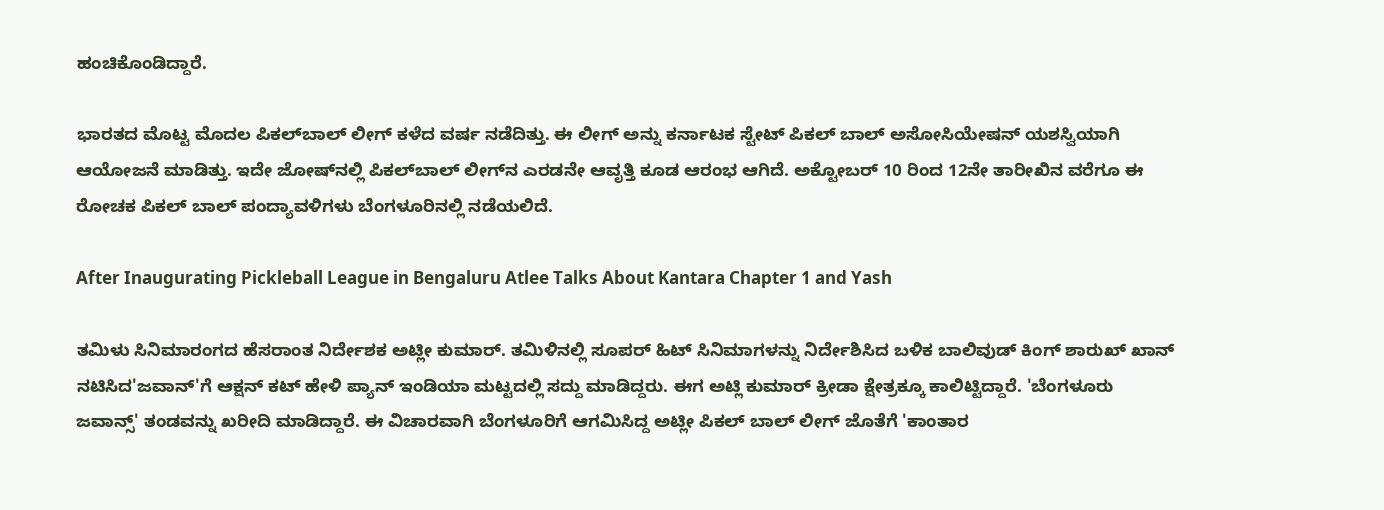ಹಂಚಿಕೊಂಡಿದ್ದಾರೆ.

ಭಾರತದ ಮೊಟ್ಟ ಮೊದಲ ಪಿಕಲ್‌ಬಾಲ್ ಲೀಗ್ ಕಳೆದ ವರ್ಷ ನಡೆದಿತ್ತು. ಈ ಲೀಗ್ ಅನ್ನು ಕರ್ನಾಟಕ ಸ್ಟೇಟ್ ಪಿಕಲ್ ಬಾಲ್ ಅಸೋಸಿಯೇಷನ್ ಯಶಸ್ವಿಯಾಗಿ ಆಯೋಜನೆ ಮಾಡಿತ್ತು. ಇದೇ ಜೋಷ್‌ನಲ್ಲಿ ಪಿಕಲ್‌ಬಾಲ್ ಲೀಗ್‌ನ ಎರಡನೇ ಆವೃತ್ತಿ ಕೂಡ ಆರಂಭ ಆಗಿದೆ. ಅಕ್ಟೋಬರ್ 10 ರಿಂದ 12ನೇ ತಾರೀಖಿನ ವರೆಗೂ ಈ ರೋಚಕ ಪಿಕಲ್ ಬಾಲ್ ಪಂದ್ಯಾವಳಿಗಳು ಬೆಂಗಳೂರಿನಲ್ಲಿ ನಡೆಯಲಿದೆ.

After Inaugurating Pickleball League in Bengaluru Atlee Talks About Kantara Chapter 1 and Yash

ತಮಿಳು ಸಿನಿಮಾರಂಗದ ಹೆಸರಾಂತ ನಿರ್ದೇಶಕ ಅಟ್ಲೀ ಕುಮಾರ್. ತಮಿಳಿನಲ್ಲಿ ಸೂಪರ್‌ ಹಿಟ್ ಸಿನಿಮಾಗಳನ್ನು ನಿರ್ದೇಶಿಸಿದ ಬಳಿಕ ಬಾಲಿವುಡ್‌ ಕಿಂಗ್ ಶಾರುಖ್ ಖಾನ್‌ ನಟಿಸಿದ'ಜವಾನ್'ಗೆ ಆಕ್ಷನ್ ಕಟ್ ಹೇಳಿ ಪ್ಯಾನ್ ಇಂಡಿಯಾ ಮಟ್ಟದಲ್ಲಿ ಸದ್ದು ಮಾಡಿದ್ದರು. ಈಗ ಅಟ್ಲಿ ಕುಮಾರ್ ಕ್ರೀಡಾ ಕ್ಷೇತ್ರಕ್ಕೂ ಕಾಲಿಟ್ಟಿದ್ದಾರೆ. 'ಬೆಂಗಳೂರು ಜವಾನ್ಸ್' ತಂಡವನ್ನು ಖರೀದಿ ಮಾಡಿದ್ದಾರೆ. ಈ ವಿಚಾರವಾಗಿ ಬೆಂಗಳೂರಿಗೆ ಆಗಮಿಸಿದ್ದ ಅಟ್ಲೀ ಪಿಕಲ್ ಬಾಲ್ ಲೀಗ್ ಜೊತೆಗೆ 'ಕಾಂತಾರ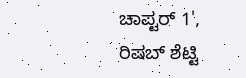ಚಾಪ್ಟರ್ 1', ರಿಷಬ್ ಶೆಟ್ಟಿ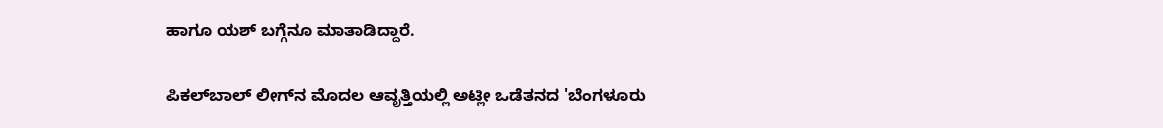ಹಾಗೂ ಯಶ್ ಬಗ್ಗೆನೂ ಮಾತಾಡಿದ್ದಾರೆ.

ಪಿಕಲ್‌ಬಾಲ್ ಲೀಗ್‌ನ ಮೊದಲ ಆವೃತ್ತಿಯಲ್ಲಿ ಅಟ್ಲೀ ಒಡೆತನದ 'ಬೆಂಗಳೂರು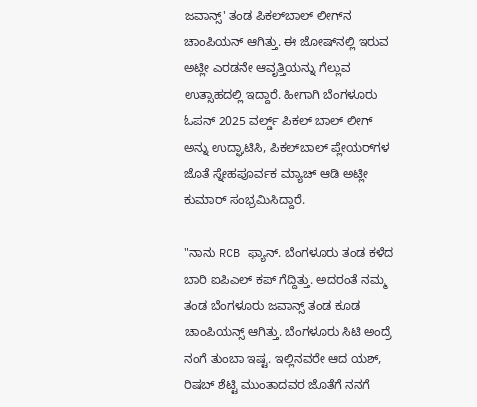ಜವಾನ್ಸ್' ತಂಡ ಪಿಕಲ್‌ಬಾಲ್ ಲೀಗ್‌ನ ಚಾಂಪಿಯನ್ ಆಗಿತ್ತು. ಈ ಜೋಷ್‌ನಲ್ಲಿ ಇರುವ ಅಟ್ಲೀ ಎರಡನೇ ಆವೃತ್ತಿಯನ್ನು ಗೆಲ್ಲುವ ಉತ್ಸಾಹದಲ್ಲಿ ಇದ್ದಾರೆ. ಹೀಗಾಗಿ ಬೆಂಗಳೂರು ಓಪನ್ 2025 ವರ್ಲ್ಡ್ ಪಿಕಲ್ ಬಾಲ್ ಲೀಗ್ ಅನ್ನು ಉದ್ಘಾಟಿಸಿ, ಪಿಕಲ್‌ಬಾಲ್ ಪ್ಲೇಯರ್‌ಗಳ ಜೊತೆ ಸ್ನೇಹಪೂರ್ವಕ ಮ್ಯಾಚ್ ಆಡಿ ‌ಅಟ್ಲೀ ಕುಮಾರ್ ಸಂಭ್ರಮಿಸಿದ್ದಾರೆ.

"ನಾನು RCB ಫ್ಯಾನ್. ಬೆಂಗಳೂರು ತಂಡ ಕಳೆದ ಬಾರಿ ಐಪಿಎಲ್ ಕಪ್ ಗೆದ್ದಿತ್ತು. ಅದರಂತೆ ನಮ್ಮ ತಂಡ ಬೆಂಗಳೂರು ಜವಾನ್ಸ್ ತಂಡ ಕೂಡ ಚಾಂಪಿಯನ್ಸ್ ಆಗಿತ್ತು. ಬೆಂಗಳೂರು ಸಿಟಿ ಅಂದ್ರೆ ನಂಗೆ ತುಂಬಾ ಇಷ್ಟ. ಇಲ್ಲಿನವರೇ ಆದ ಯಶ್, ರಿಷಬ್ ಶೆಟ್ಟಿ ಮುಂತಾದವರ ಜೊತೆಗೆ ನನಗೆ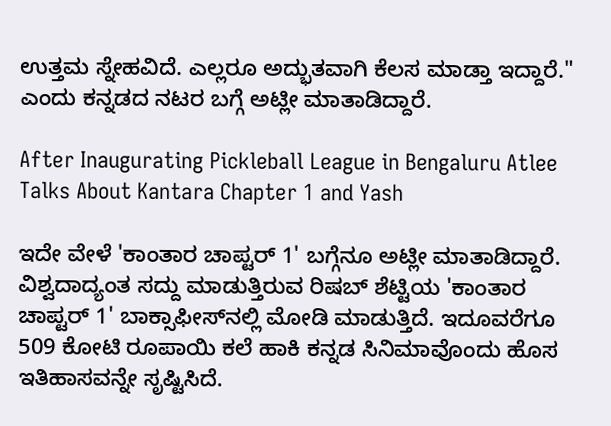ಉತ್ತಮ ಸ್ನೇಹವಿದೆ. ಎಲ್ಲರೂ ಅದ್ಭುತವಾಗಿ ಕೆಲಸ ಮಾಡ್ತಾ ಇದ್ದಾರೆ." ಎಂದು ಕನ್ನಡದ ನಟರ ಬಗ್ಗೆ ಅಟ್ಲೀ ಮಾತಾಡಿದ್ದಾರೆ.

After Inaugurating Pickleball League in Bengaluru Atlee Talks About Kantara Chapter 1 and Yash

ಇದೇ ವೇಳೆ 'ಕಾಂತಾರ ಚಾಪ್ಟರ್ 1' ಬಗ್ಗೆನೂ ಅಟ್ಲೀ ಮಾತಾಡಿದ್ದಾರೆ. ವಿಶ್ವದಾದ್ಯಂತ ಸದ್ದು ಮಾಡುತ್ತಿರುವ ರಿಷಬ್ ಶೆಟ್ಟಿಯ 'ಕಾಂತಾರ ಚಾಪ್ಟರ್ 1' ಬಾಕ್ಸಾಫೀಸ್‌ನಲ್ಲಿ ಮೋಡಿ ಮಾಡುತ್ತಿದೆ. ಇದೂವರೆಗೂ 509 ಕೋಟಿ ರೂಪಾಯಿ ಕಲೆ ಹಾಕಿ ಕನ್ನಡ ಸಿನಿಮಾವೊಂದು ಹೊಸ ಇತಿಹಾಸವನ್ನೇ ಸೃಷ್ಟಿಸಿದೆ.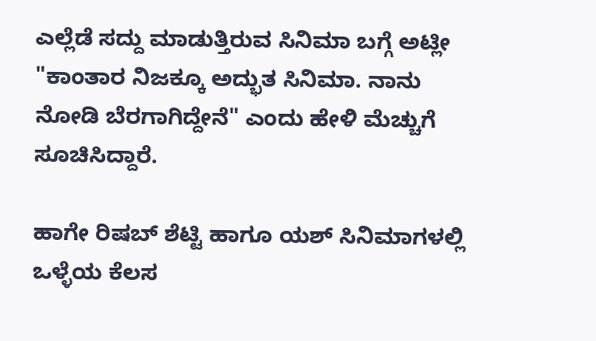ಎಲ್ಲೆಡೆ ಸದ್ದು ಮಾಡುತ್ತಿರುವ ಸಿನಿಮಾ ಬಗ್ಗೆ ಅಟ್ಲೀ "ಕಾಂತಾರ ನಿಜಕ್ಕೂ ಅದ್ಭುತ ಸಿನಿಮಾ. ನಾನು ನೋಡಿ ಬೆರಗಾಗಿದ್ದೇನೆ" ಎಂದು ಹೇಳಿ ಮೆಚ್ಚುಗೆ ಸೂಚಿಸಿದ್ದಾರೆ.

ಹಾಗೇ ರಿಷಬ್ ಶೆಟ್ಟಿ ಹಾಗೂ ಯಶ್ ಸಿನಿಮಾಗಳಲ್ಲಿ ಒಳ್ಳೆಯ ಕೆಲಸ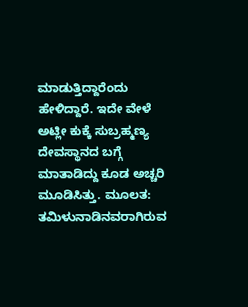ಮಾಡುತ್ತಿದ್ದಾರೆಂದು ಹೇಳಿದ್ದಾರೆ. ಇದೇ ವೇಳೆ ಅಟ್ಲೀ ಕುಕ್ಕೆ ಸುಬ್ರಹ್ಮಣ್ಯ ದೇವಸ್ಥಾನದ ಬಗ್ಗೆ ಮಾತಾಡಿದ್ದು ಕೂಡ ಅಚ್ಚರಿ ಮೂಡಿಸಿತ್ತು. ಮೂಲತ: ತಮಿಳುನಾಡಿನವರಾಗಿರುವ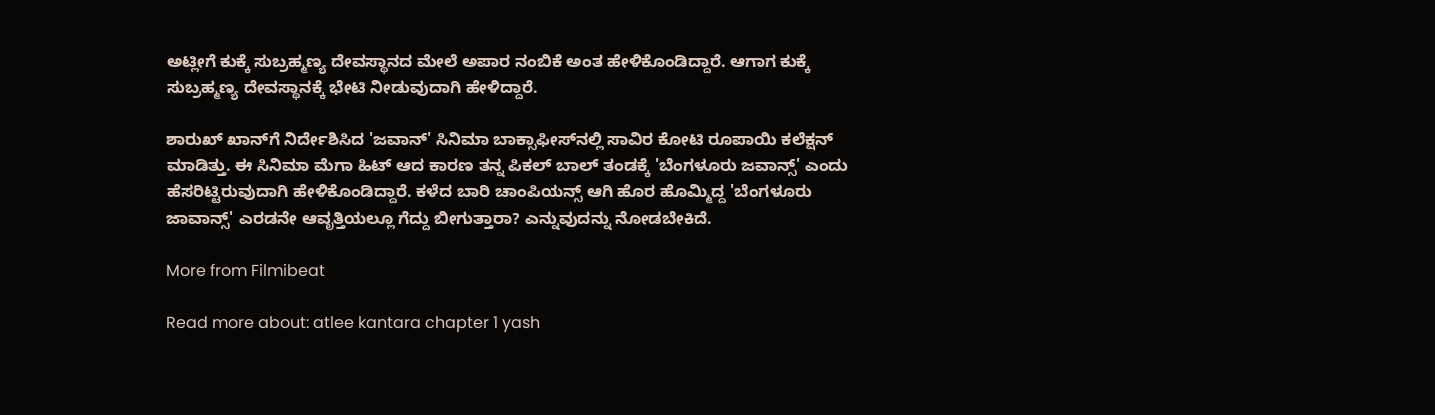ಅಟ್ಲೀಗೆ ಕುಕ್ಕೆ ಸುಬ್ರಹ್ಮಣ್ಯ ದೇವಸ್ಥಾನದ ಮೇಲೆ ಅಪಾರ ನಂಬಿಕೆ ಅಂತ ಹೇಳಿಕೊಂಡಿದ್ದಾರೆ. ಆಗಾಗ ಕುಕ್ಕೆ ಸುಬ್ರಹ್ಮಣ್ಯ ದೇವಸ್ಥಾನಕ್ಕೆ ಭೇಟಿ ನೀಡುವುದಾಗಿ ಹೇಳಿದ್ದಾರೆ.

ಶಾರುಖ್ ಖಾನ್‌ಗೆ ನಿರ್ದೇಶಿಸಿದ 'ಜವಾನ್' ಸಿನಿಮಾ ಬಾಕ್ಸಾಫೀಸ್‌ನಲ್ಲಿ ಸಾವಿರ ಕೋಟಿ ರೂಪಾಯಿ ಕಲೆಕ್ಷನ್ ಮಾಡಿತ್ತು. ಈ ಸಿನಿಮಾ ಮೆಗಾ ಹಿಟ್ ಆದ ಕಾರಣ ತನ್ನ ಪಿಕಲ್ ಬಾಲ್ ತಂಡಕ್ಕೆ 'ಬೆಂಗಳೂರು ಜವಾನ್ಸ್' ಎಂದು ಹೆಸರಿಟ್ಟಿರುವುದಾಗಿ ಹೇಳಿಕೊಂಡಿದ್ದಾರೆ. ಕಳೆದ ಬಾರಿ ಚಾಂಪಿಯನ್ಸ್ ಆಗಿ ಹೊರ ಹೊಮ್ಮಿದ್ದ 'ಬೆಂಗಳೂರು ಜಾವಾನ್ಸ್' ಎರಡನೇ ಆವೃತ್ತಿಯಲ್ಲೂ ಗೆದ್ದು ಬೀಗುತ್ತಾರಾ? ಎನ್ನುವುದನ್ನು ನೋಡಬೇಕಿದೆ.

More from Filmibeat

Read more about: atlee kantara chapter 1 yash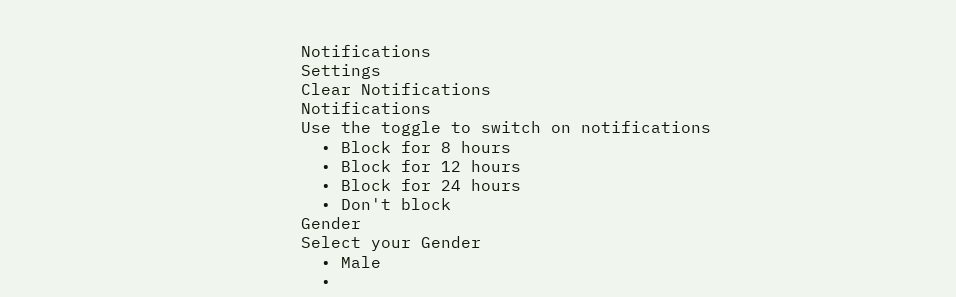Notifications
Settings
Clear Notifications
Notifications
Use the toggle to switch on notifications
  • Block for 8 hours
  • Block for 12 hours
  • Block for 24 hours
  • Don't block
Gender
Select your Gender
  • Male
  •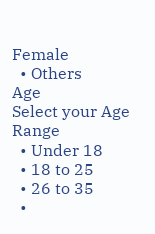Female
  • Others
Age
Select your Age Range
  • Under 18
  • 18 to 25
  • 26 to 35
  •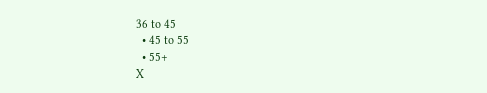36 to 45
  • 45 to 55
  • 55+
X